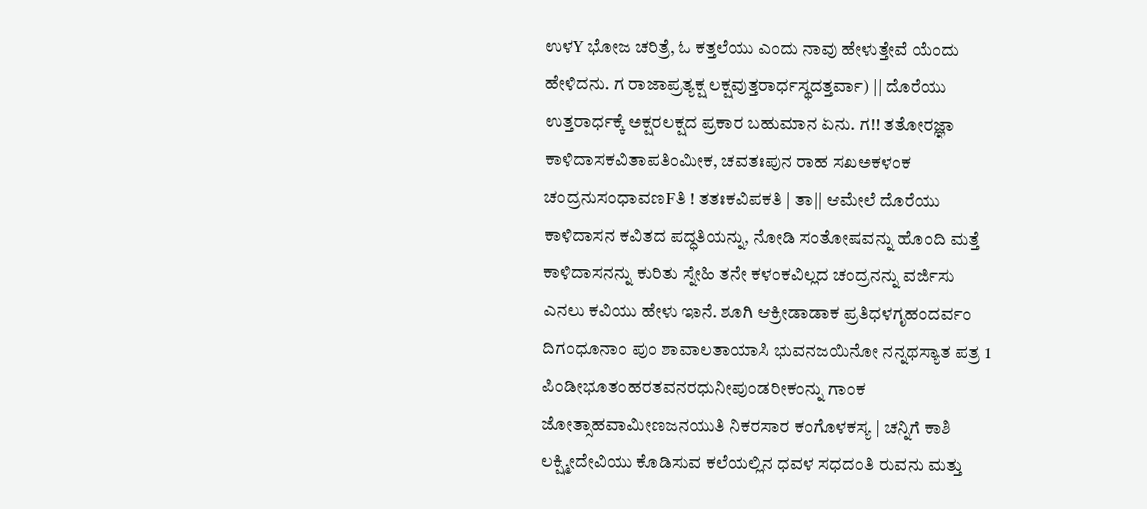ಉಳY ಭೋಜ ಚರಿತ್ರೆ, ಓ ಕತ್ತಲೆಯು ಎಂದು ನಾವು ಹೇಳುತ್ತೇವೆ ಯೆಂದು ಹೇಳಿದನು. ಗ ರಾಜಾಪ್ರತ್ಯಕ್ಷ ಲಕ್ಷವುತ್ತರಾರ್ಧಸ್ಥದತ್ತರ್ವಾ) || ದೊರೆಯು ಉತ್ತರಾರ್ಧಕ್ಕೆ ಅಕ್ಷರಲಕ್ಷದ ಪ್ರಕಾರ ಬಹುಮಾನ ಏನು. ಗ!! ತತೋರಜ್ಞಾ ಕಾಳಿದಾಸಕವಿತಾಪತಿಂಮೀಕ, ಚವತಃಪುನ ರಾಹ ಸಖಅಕಳಂಕ ಚಂದ್ರನುಸಂಧಾವಣFತಿ ! ತತಃಕವಿಪಕತಿ | ತಾ|| ಆಮೇಲೆ ದೊರೆಯು ಕಾಳಿದಾಸನ ಕವಿತದ ಪದ್ಧತಿಯನ್ನು, ನೋಡಿ ಸಂತೋಷವನ್ನು ಹೊಂದಿ ಮತ್ತೆ ಕಾಳಿದಾಸನನ್ನು ಕುರಿತು ಸ್ನೇಹಿ ತನೇ ಕಳಂಕವಿಲ್ಲದ ಚಂದ್ರನನ್ನು ವರ್ಜಿಸು ಎನಲು ಕವಿಯು ಹೇಳು ಇಾನೆ. ಶೂಗಿ ಆಕ್ರೀಡಾಡಾಕ ಪ್ರತಿಧಳಗೃಹಂದರ್ವಂ ದಿಗಂಧೂನಾಂ ಪುಂ ಶಾವಾಲತಾಯಾಸಿ ಭುವನಜಯಿನೋ ನನ್ನಥಸ್ಯಾತ ಪತ್ರ 1 ಪಿಂಡೀಭೂತಂಹರತವನರಧುನೀಪುಂಡರೀಕಂನ್ನು ಗಾಂಕ ಜೋತ್ಸಾಹವಾಮೀಣಜನಯುತಿ ನಿಕರಸಾರ ಕಂಗೊಳಕಸ್ಯ | ಚನ್ನಿಗೆ ಕಾಶಿ ಲಕ್ಷ್ಮೀದೇವಿಯು ಕೊಡಿಸುವ ಕಲೆಯಲ್ಲಿನ ಧವಳ ಸಧದಂತಿ ರುವನು ಮತ್ತು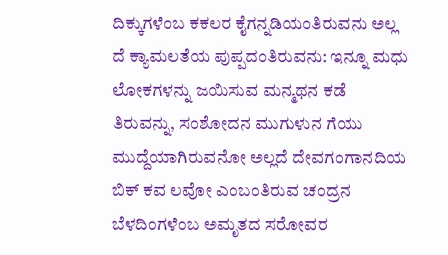ದಿಕ್ಕುಗಳೆಂಬ ಕಕಲರ ಕೈಗನ್ನಡಿಯಂತಿರುವನು ಅಲ್ಲ ದೆ ಕ್ಯಾಮಲತೆಯ ಪುಪ್ಪದಂತಿರುವನು: ಇನ್ನೂ ಮಧು ಲೋಕಗಳನ್ನು ಜಯಿಸುವ ಮನ್ಮಥನ ಕಡೆ ತಿರುವನ್ನು, ಸಂಶೋದನ ಮುಗುಳುನ ಗೆಯು ಮುದ್ದೆಯಾಗಿರುವನೋ ಅಲ್ಲದೆ ದೇವಗಂಗಾನದಿಯ ಬಿಕ್ ಕವ ಲವೋ ಎಂಬಂತಿರುವ ಚಂದ್ರನ ಬೆಳದಿಂಗಳೆಂಬ ಅಮೃತದ ಸರೋವರ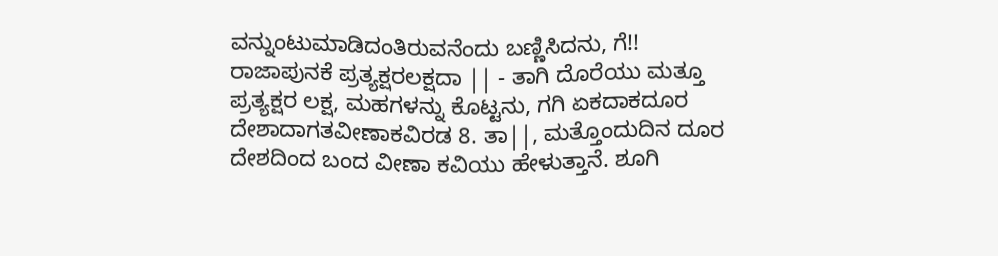ವನ್ನುಂಟುಮಾಡಿದಂತಿರುವನೆಂದು ಬಣ್ಣಿಸಿದನು, ಗೆ!! ರಾಜಾಪುನಕೆ ಪ್ರತ್ಯಕ್ಷರಲಕ್ಷದಾ || - ತಾಗಿ ದೊರೆಯು ಮತ್ತೂ ಪ್ರತ್ಯಕ್ಷರ ಲಕ್ಷ, ಮಹಗಳನ್ನು ಕೊಟ್ಟನು, ಗಗಿ ಏಕದಾಕದೂರ ದೇಶಾದಾಗತವೀಣಾಕವಿರಡ 8. ತಾ||, ಮತ್ತೊಂದುದಿನ ದೂರ ದೇಶದಿಂದ ಬಂದ ವೀಣಾ ಕವಿಯು ಹೇಳುತ್ತಾನೆ. ಶೂಗಿ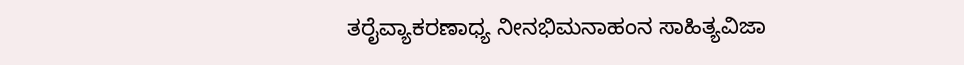ತರೈವ್ಯಾಕರಣಾಧ್ಯ ನೀನಭಿಮನಾಹಂನ ಸಾಹಿತ್ಯವಿಜಾ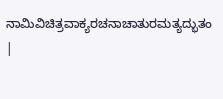ನಾಮಿವಿಚಿತ್ರವಾಕ್ಯರಚನಾಚಾತುರಮತ್ಯದ್ಭುತಂ |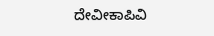ದೇವೀಕಾಪಿವಿ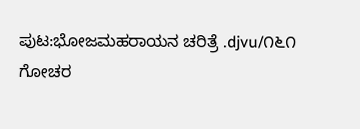ಪುಟ:ಭೋಜಮಹರಾಯನ ಚರಿತ್ರೆ .djvu/೧೬೧
ಗೋಚರ